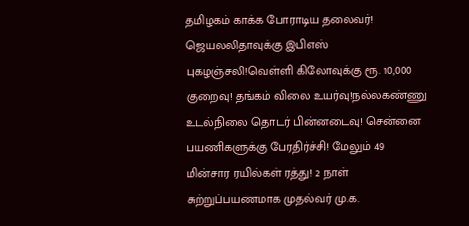தமிழகம் காக்க போராடிய தலைவர்! ஜெயலலிதாவுக்கு இபிஎஸ் புகழஞ்சலி!வெள்ளி கிலோவுக்கு ரூ. 10,000 குறைவு! தங்கம் விலை உயர்வு!நல்லகண்ணு உடல்நிலை தொடர் பின்னடைவு! சென்னை பயணிகளுக்கு பேரதிர்ச்சி! மேலும் 49 மின்சார ரயில்கள் ரத்து! 2 நாள் சுற்றுப்பயணமாக முதல்வர் மு.க.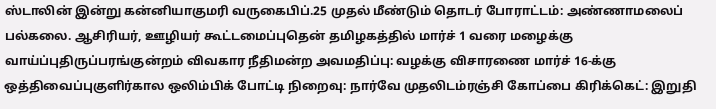ஸ்டாலின் இன்று கன்னியாகுமரி வருகைபிப்.25 முதல் மீண்டும் தொடர் போராட்டம்: அண்ணாமலைப் பல்கலை. ஆசிரியர், ஊழியர் கூட்டமைப்புதென் தமிழகத்தில் மார்ச் 1 வரை மழைக்கு வாய்ப்புதிருப்பரங்குன்றம் விவகார நீதிமன்ற அவமதிப்பு: வழக்கு விசாரணை மார்ச் 16-க்கு ஒத்திவைப்புகுளிர்கால ஒலிம்பிக் போட்டி நிறைவு: நார்வே முதலிடம்ரஞ்சி கோப்பை கிரிக்கெட்: இறுதி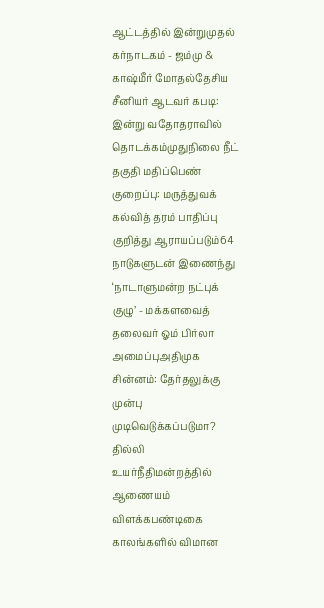ஆட்டத்தில் இன்றுமுதல் கர்நாடகம் - ஜம்மு & காஷ்மீர் மோதல்தேசிய சீனியர் ஆடவர் கபடி: இன்று வதோதராவில் தொடக்கம்முதுநிலை நீட் தகுதி மதிப்பெண் குறைப்பு: மருத்துவக் கல்வித் தரம் பாதிப்பு குறித்து ஆராயப்படும்64 நாடுகளுடன் இணைந்து ‘நாடாளுமன்ற நட்புக் குழு’ - மக்களவைத் தலைவர் ஓம் பிர்லா அமைப்புஅதிமுக சின்னம்: தேர்தலுக்கு முன்பு முடிவெடுக்கப்படுமா? தில்லி உயர்நீதிமன்றத்தில் ஆணையம் விளக்கபண்டிகை காலங்களில் விமான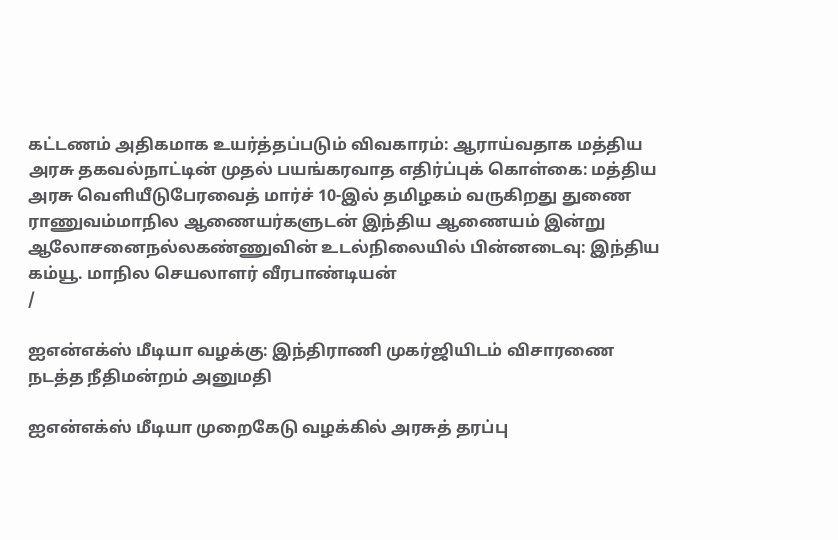கட்டணம் அதிகமாக உயர்த்தப்படும் விவகாரம்: ஆராய்வதாக மத்திய அரசு தகவல்நாட்டின் முதல் பயங்கரவாத எதிர்ப்புக் கொள்கை: மத்திய அரசு வெளியீடுபேரவைத் மார்ச் 10-இல் தமிழகம் வருகிறது துணை ராணுவம்மாநில ஆணையர்களுடன் இந்திய ஆணையம் இன்று ஆலோசனைநல்லகண்ணுவின் உடல்நிலையில் பின்னடைவு: இந்திய கம்யூ. மாநில செயலாளர் வீரபாண்டியன்
/

ஐஎன்எக்ஸ் மீடியா வழக்கு: இந்திராணி முகர்ஜியிடம் விசாரணை நடத்த நீதிமன்றம் அனுமதி

ஐஎன்எக்ஸ் மீடியா முறைகேடு வழக்கில் அரசுத் தரப்பு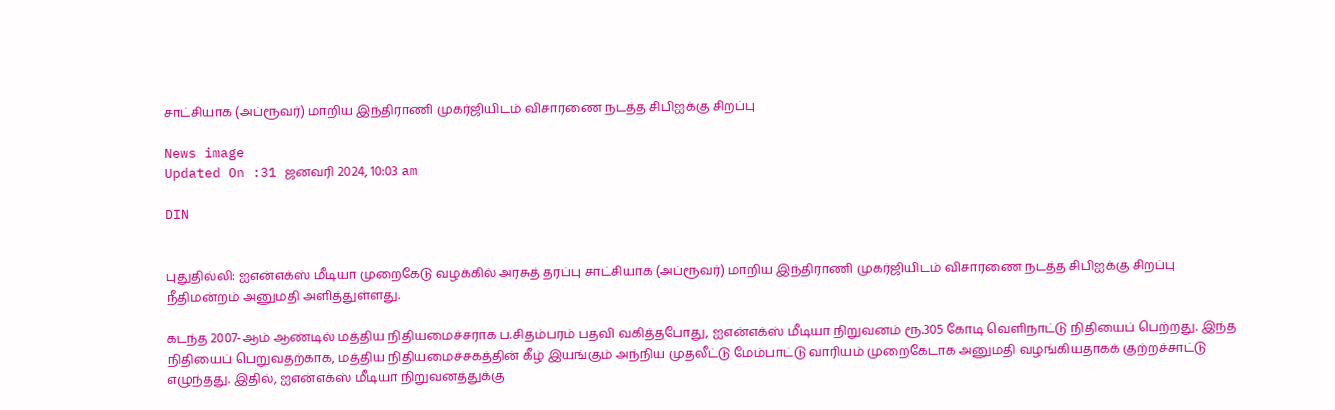சாட்சியாக (அப்ரூவர்) மாறிய இந்திராணி முகர்ஜியிடம் விசாரணை நடத்த சிபிஐக்கு சிறப்பு

News image
Updated On :31 ஜனவரி 2024, 10:03 am

DIN


புதுதில்லி: ஐஎன்எக்ஸ் மீடியா முறைகேடு வழக்கில் அரசுத் தரப்பு சாட்சியாக (அப்ரூவர்) மாறிய இந்திராணி முகர்ஜியிடம் விசாரணை நடத்த சிபிஐக்கு சிறப்பு நீதிமன்றம் அனுமதி அளித்துள்ளது.

கடந்த 2007-ஆம் ஆண்டில் மத்திய நிதியமைச்சராக ப.சிதம்பரம் பதவி வகித்தபோது, ஐஎன்எக்ஸ் மீடியா நிறுவனம் ரூ.305 கோடி வெளிநாட்டு நிதியைப் பெற்றது. இந்த நிதியைப் பெறுவதற்காக, மத்திய நிதியமைச்சகத்தின் கீழ் இயங்கும் அந்நிய முதலீட்டு மேம்பாட்டு வாரியம் முறைகேடாக அனுமதி வழங்கியதாகக் குற்றச்சாட்டு எழுந்தது. இதில், ஐஎன்எக்ஸ் மீடியா நிறுவனத்துக்கு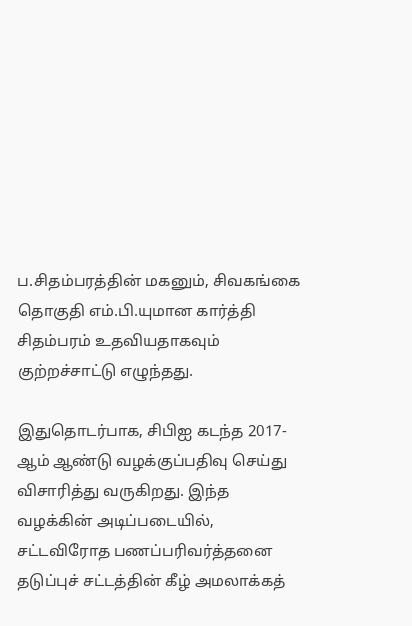ப.சிதம்பரத்தின் மகனும், சிவகங்கை தொகுதி எம்.பி.யுமான கார்த்தி சிதம்பரம் உதவியதாகவும் குற்றச்சாட்டு எழுந்தது.

இதுதொடர்பாக, சிபிஐ கடந்த 2017-ஆம் ஆண்டு வழக்குப்பதிவு செய்து விசாரித்து வருகிறது. இந்த வழக்கின் அடிப்படையில், சட்டவிரோத பணப்பரிவர்த்தனை தடுப்புச் சட்டத்தின் கீழ் அமலாக்கத்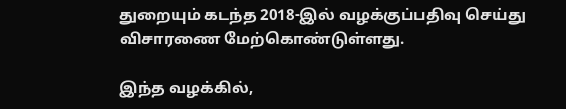துறையும் கடந்த 2018-இல் வழக்குப்பதிவு செய்து விசாரணை மேற்கொண்டுள்ளது.

இந்த வழக்கில்,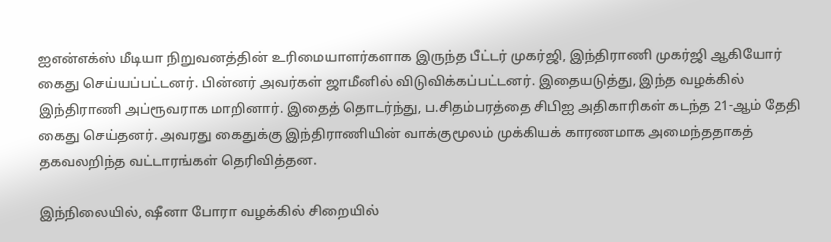ஐஎன்எக்ஸ் மீடியா நிறுவனத்தின் உரிமையாளர்களாக இருந்த பீட்டர் முகர்ஜி, இந்திராணி முகர்ஜி ஆகியோர் கைது செய்யப்பட்டனர். பின்னர் அவர்கள் ஜாமீனில் விடுவிக்கப்பட்டனர். இதையடுத்து, இந்த வழக்கில் இந்திராணி அப்ரூவராக மாறினார். இதைத் தொடர்ந்து, ப.சிதம்பரத்தை சிபிஐ அதிகாரிகள் கடந்த 21-ஆம் தேதி கைது செய்தனர். அவரது கைதுக்கு இந்திராணியின் வாக்குமூலம் முக்கியக் காரணமாக அமைந்ததாகத் தகவலறிந்த வட்டாரங்கள் தெரிவித்தன.

இந்நிலையில், ஷீனா போரா வழக்கில் சிறையில்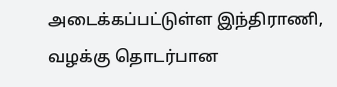அடைக்கப்பட்டுள்ள இந்திராணி, வழக்கு தொடர்பான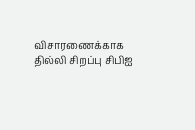விசாரணைக்காக தில்லி சிறப்பு சிபிஐ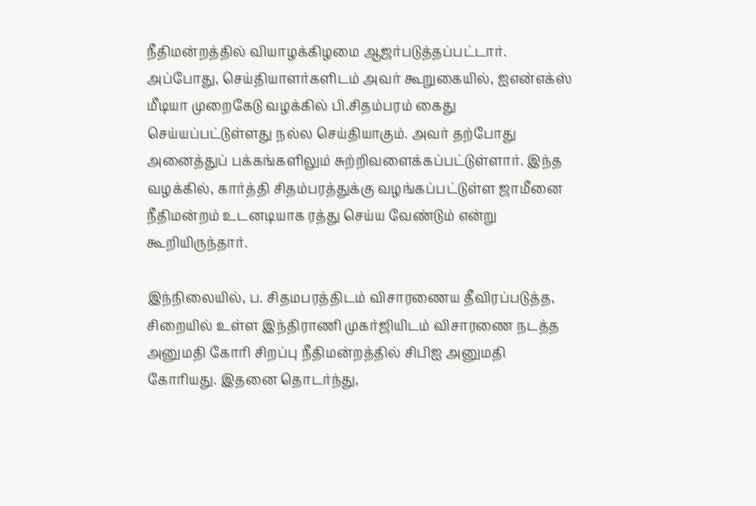நீதிமன்றத்தில் வியாழக்கிழமை ஆஜர்படுத்தப்பட்டார். அப்போது, செய்தியாளர்களிடம் அவர் கூறுகையில், ஐஎன்எக்ஸ் மீடியா முறைகேடு வழக்கில் பி.சிதம்பரம் கைது செய்யப்பட்டுள்ளது நல்ல செய்தியாகும். அவர் தற்போது அனைத்துப் பக்கங்களிலும் சுற்றிவளைக்கப்பட்டுள்ளார். இந்த வழக்கில், கார்த்தி சிதம்பரத்துக்கு வழங்கப்பட்டுள்ள ஜாமீனை நீதிமன்றம் உடனடியாக ரத்து செய்ய வேண்டும் என்று கூறியிருந்தார்.

இந்நிலையில், ப. சிதமபரத்திடம் விசாரணைய தீவிரப்படுத்த, சிறையில் உள்ள இந்திராணி முகர்ஜியிடம் விசாரணை நடத்த அனுமதி கோரி சிறப்பு நீதிமன்றத்தில் சிபிஐ அனுமதி கோரியது. இதனை தொடர்ந்து,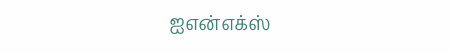ஐஎன்எக்ஸ்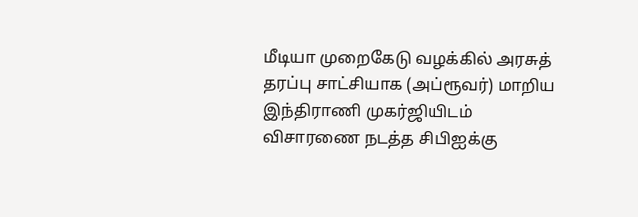மீடியா முறைகேடு வழக்கில் அரசுத் தரப்பு சாட்சியாக (அப்ரூவர்) மாறிய இந்திராணி முகர்ஜியிடம் விசாரணை நடத்த சிபிஐக்கு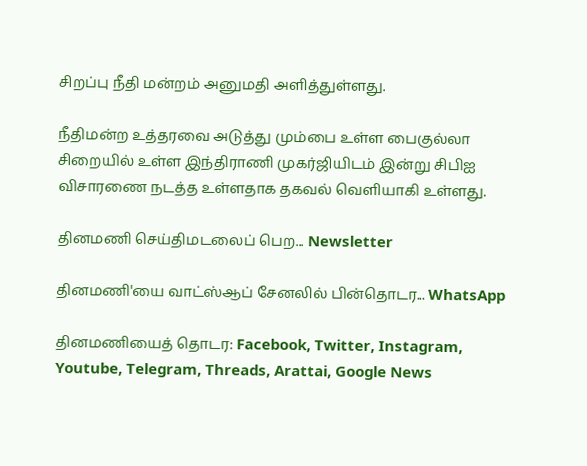சிறப்பு நீதி மன்றம் அனுமதி அளித்துள்ளது.

நீதிமன்ற உத்தரவை அடுத்து மும்பை உள்ள பைகுல்லா சிறையில் உள்ள இந்திராணி முகர்ஜியிடம் இன்று சிபிஐ விசாரணை நடத்த உள்ளதாக தகவல் வெளியாகி உள்ளது.

தினமணி செய்திமடலைப் பெற... Newsletter

தினமணி'யை வாட்ஸ்ஆப் சேனலில் பின்தொடர... WhatsApp

தினமணியைத் தொடர: Facebook, Twitter, Instagram, Youtube, Telegram, Threads, Arattai, Google News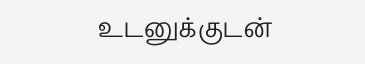உடனுக்குடன்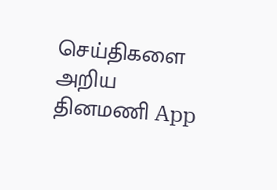செய்திகளை அறிய தினமணி App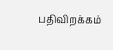பதிவிறக்கம்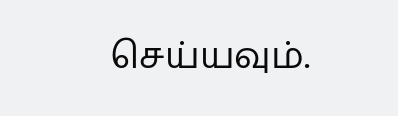செய்யவும்.